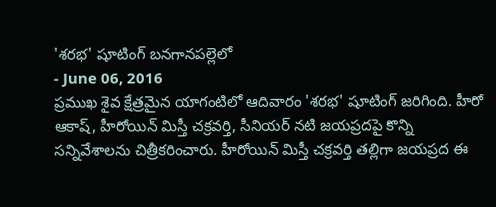'శరభ' షూటింగ్ బనగానపల్లెలో
- June 06, 2016
ప్రముఖ శైవ క్షేత్రమైన యాగంటిలో ఆదివారం 'శరభ' షూటింగ్ జరిగింది. హీరో ఆకాష్, హీరోయిన్ మిస్తీ చక్రవర్తి, సీనియర్ నటి జయప్రదపై కొన్ని సన్నివేశాలను చిత్రీకరించారు. హీరోయిన్ మిస్తీ చక్రవర్తి తల్లిగా జయప్రద ఈ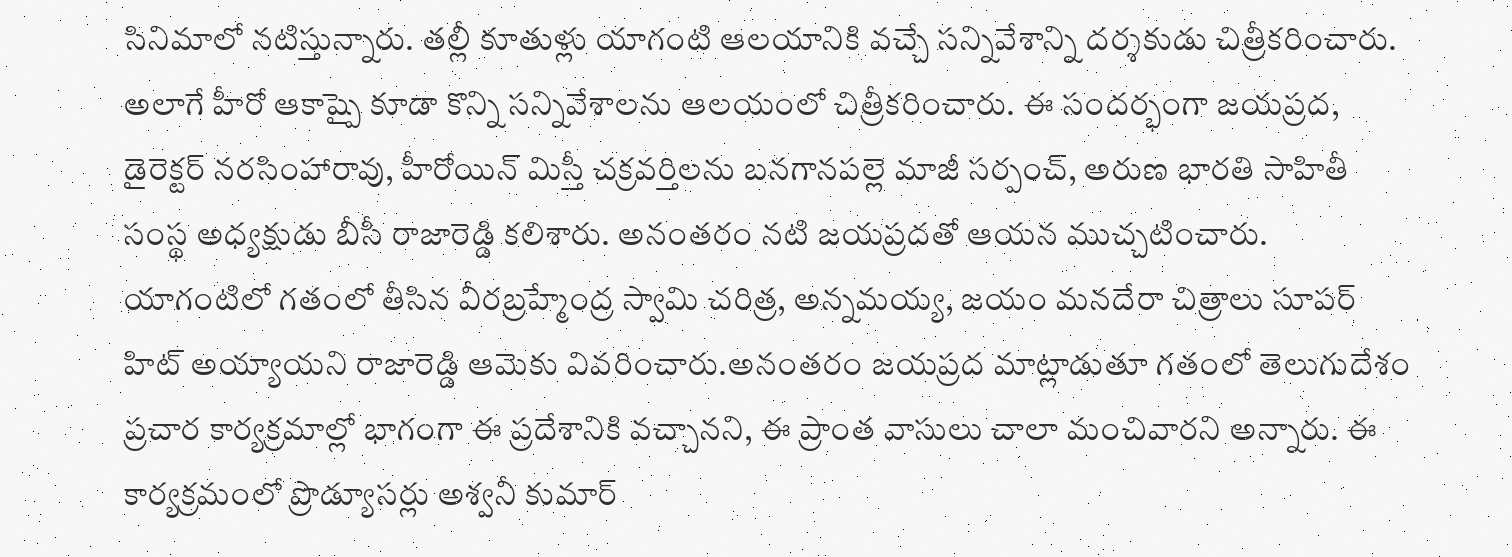సినిమాలో నటిస్తున్నారు. తల్లీ కూతుళ్లు యాగంటి ఆలయానికి వచ్చే సన్నివేశాన్ని దర్శకుడు చిత్రీకరించారు. అలాగే హీరో ఆకాష్పై కూడా కొన్ని సన్నివేశాలను ఆలయంలో చిత్రీకరించారు. ఈ సందర్భంగా జయప్రద, డైరెక్టర్ నరసింహారావు, హీరోయిన్ మిస్తీ చక్రవర్తిలను బనగానపల్లె మాజీ సర్పంచ్, అరుణ భారతి సాహితీ సంస్థ అధ్యక్షుడు బీసీ రాజారెడ్డి కలిశారు. అనంతరం నటి జయప్రదతో ఆయన ముచ్చటించారు. యాగంటిలో గతంలో తీసిన వీరబ్రహ్మేంద్ర స్వామి చరిత్ర, అన్నమయ్య, జయం మనదేరా చిత్రాలు సూపర్ హిట్ అయ్యాయని రాజారెడ్డి ఆమెకు వివరించారు.అనంతరం జయప్రద మాట్లాడుతూ గతంలో తెలుగుదేశం ప్రచార కార్యక్రమాల్లో భాగంగా ఈ ప్రదేశానికి వచ్చానని, ఈ ప్రాంత వాసులు చాలా మంచివారని అన్నారు. ఈ కార్యక్రమంలో ప్రొడ్యూసర్లు అశ్వనీ కుమార్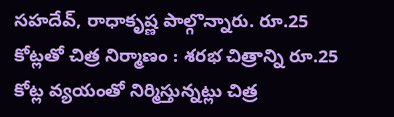సహదేవ్, రాధాకృష్ణ పాల్గొన్నారు. రూ.25 కోట్లతో చిత్ర నిర్మాణం : శరభ చిత్రాన్ని రూ.25 కోట్ల వ్యయంతో నిర్మిస్తున్నట్లు చిత్ర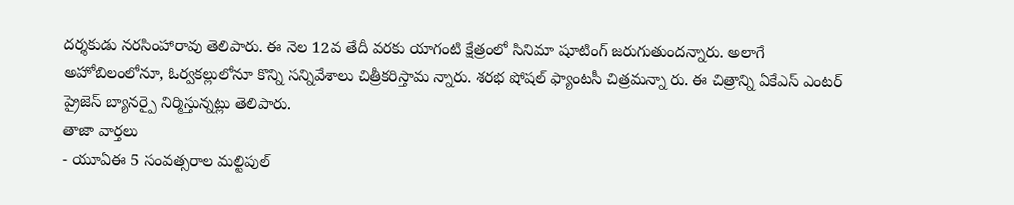దర్శకుడు నరసింహారావు తెలిపారు. ఈ నెల 12వ తేదీ వరకు యాగంటి క్షేత్రంలో సినిమా షూటింగ్ జరుగుతుందన్నారు. అలాగే అహోబిలంలోనూ, ఓర్వకల్లులోనూ కొన్ని సన్నివేశాలు చిత్రీకరిస్తామ న్నారు. శరభ షోషల్ ఫ్యాంటసీ చిత్రమన్నా రు. ఈ చిత్రాన్ని ఏకేఎస్ ఎంటర్ ప్రైజెస్ బ్యానర్పై నిర్మిస్తున్నట్లు తెలిపారు.
తాజా వార్తలు
- యూఏఈ 5 సంవత్సరాల మల్టిపుల్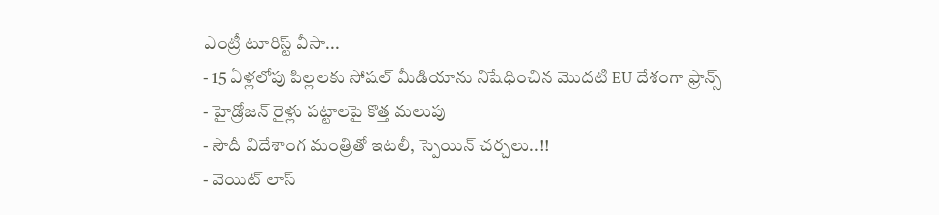ఎంట్రీ టూరిస్ట్ వీసా...
- 15 ఏళ్లలోపు పిల్లలకు సోషల్ మీడియాను నిషేధించిన మొదటి EU దేశంగా ఫ్రాన్స్
- హైడ్రోజన్ రైళ్లు పట్టాలపై కొత్త మలుపు
- సౌదీ విదేశాంగ మంత్రితో ఇటలీ, స్పెయిన్ చర్చలు..!!
- వెయిట్ లాస్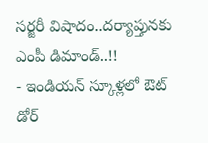సర్జరీ విషాదం..దర్యాప్తునకు ఎంపీ డిమాండ్..!!
- ఇండియన్ స్కూళ్లలో ఔట్ డోర్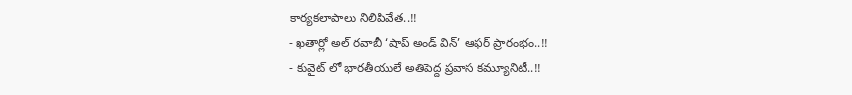కార్యకలాపాలు నిలిపివేత..!!
- ఖతార్లో అల్ రవాబీ ‘షాప్ అండ్ విన్’ ఆఫర్ ప్రారంభం..!!
- కువైట్ లో భారతీయులే అతిపెద్ద ప్రవాస కమ్యూనిటీ..!!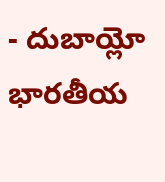- దుబాయ్లో భారతీయ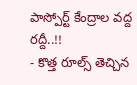పాస్పోర్ట్ కేంద్రాల వద్ద రద్దీ..!!
- కొత్త రూల్స్ తెచ్చిన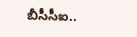బీసీసీఐ..